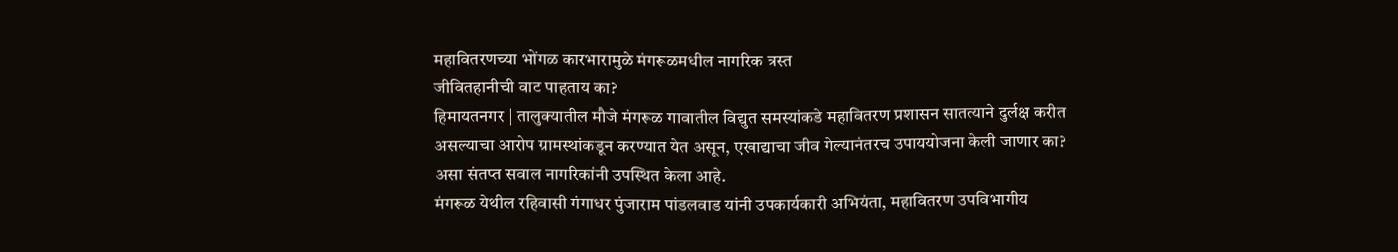महावितरणच्या भोंगळ कारभारामुळे मंगरूळमधील नागरिक त्रस्त
जीवितहानीची वाट पाहताय का?
हिमायतनगर | तालुक्यातील मौजे मंगरूळ गावातील विद्युत समस्यांकडे महावितरण प्रशासन सातत्याने दुर्लक्ष करीत असल्याचा आरोप ग्रामस्थांकडून करण्यात येत असून, एखाद्याचा जीव गेल्यानंतरच उपाययोजना केली जाणार का? असा संतप्त सवाल नागरिकांनी उपस्थित केला आहे.
मंगरूळ येथील रहिवासी गंगाधर पुंजाराम पांडलवाड यांनी उपकार्यकारी अभियंता, महावितरण उपविभागीय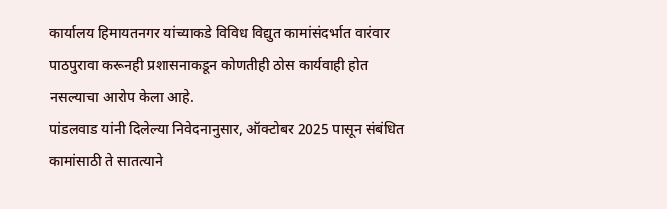कार्यालय हिमायतनगर यांच्याकडे विविध विद्युत कामांसंदर्भात वारंवार पाठपुरावा करूनही प्रशासनाकडून कोणतीही ठोस कार्यवाही होत नसल्याचा आरोप केला आहे.
पांडलवाड यांनी दिलेल्या निवेदनानुसार, ऑक्टोबर 2025 पासून संबंधित कामांसाठी ते सातत्याने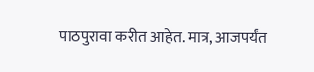पाठपुरावा करीत आहेत. मात्र, आजपर्यंत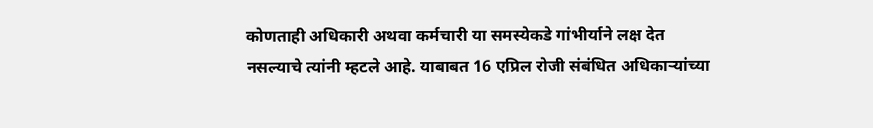कोणताही अधिकारी अथवा कर्मचारी या समस्येकडे गांभीर्याने लक्ष देत नसल्याचे त्यांनी म्हटले आहे. याबाबत 16 एप्रिल रोजी संबंधित अधिकाऱ्यांच्या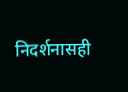निदर्शनासही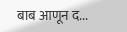बाब आणून द...